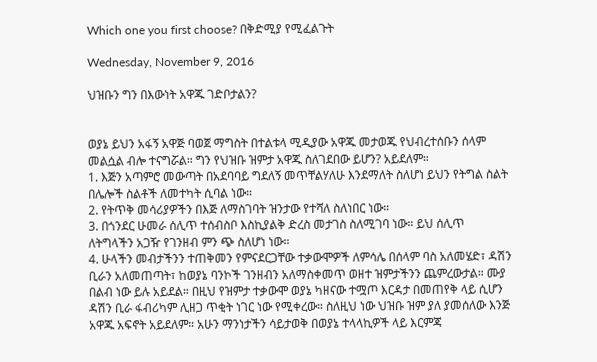Which one you first choose? በቅድሚያ የሚፈልጉት

Wednesday, November 9, 2016

ህዝቡን ግን በእውነት አዋጁ ገድቦታልን?


ወያኔ ይህን አፋኝ አዋጅ ባወጀ ማግስት በተልቱላ ሚዲያው አዋጁ መታወጁ የህብረተሰቡን ሰላም መልሷል ብሎ ተናግሯል። ግን የህዝቡ ዝምታ አዋጁ ስለገደበው ይሆን? አይደለም።
1. እጅን አጣምሮ መውጣት በአደባባይ ግደለኝ መጥቸልሃለሁ እንደማለት ስለሆነ ይህን የትግል ስልት በሌሎች ስልቶች ለመተካት ሲባል ነው።
2. የትጥቅ መሳሪያዎችን በእጅ ለማስገባት ዝንታው የተሻለ ስለነበር ነው።
3. በጎንደር ሁመራ ሰሊጥ ተሰብስቦ እስኪያልቅ ድረስ መታገስ ስለሚገባ ነው። ይህ ሰሊጥ ለትግላችን አጋዥ የገንዘብ ምን ጭ ስለሆነ ነው።
4. ሁላችን መብታችንን ተጠቅመን የምናደርጋቸው ተቃውሞዎች ለምሳሌ በሰላም ባስ አለመሄድ፣ ዳሽን ቢራን አለመጠጣት፣ ከወያኔ ባንኮች ገንዘብን አለማስቀመጥ ወዘተ ዝምታችንን ጨምረውታል። ሙያ በልብ ነው ይሉ አይደል። በዚህ የዝምታ ተቃውሞ ወያኔ ካዘናው ተሟጦ እርዳታ በመጠየቅ ላይ ሲሆን ዳሽን ቢራ ፋብሪካም ሊዘጋ ጥቂት ነገር ነው የሚቀረው። ስለዚህ ነው ህዝቡ ዝም ያለ ያመሰለው እንጅ አዋጁ አፍኖት አይደለም። አሁን ማንነታችን ሳይታወቅ በወያኔ ተላላኪዎች ላይ እርምጃ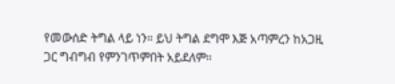የመውሰድ ትግል ላይ ነን። ይህ ትግል ደግሞ እጅ አጣምረን ከአጋዚ ጋር ግብግብ የምንገጥምበት አይደለም።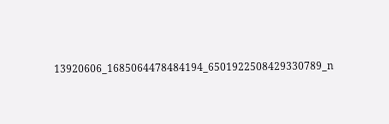13920606_1685064478484194_6501922508429330789_n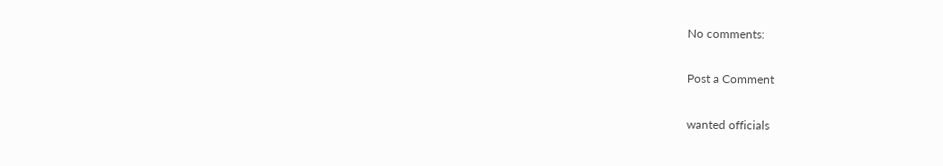No comments:

Post a Comment

wanted officials